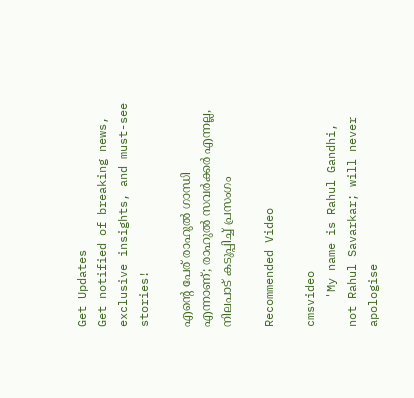Get Updates
Get notified of breaking news, exclusive insights, and must-see stories!

എന്റെ പേര് രാഹുല്‍ ഗാന്ധി എന്നാണ്; രാഹുല്‍ സവര്‍ക്കര്‍ എന്നല്ല, നിലപാട് കടുപ്പിച്ച് പ്രസംഗം

Recommended Video

cmsvideo
    'My name is Rahul Gandhi, not Rahul Savarkar; will never apologise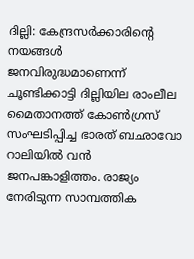ദില്ലി: കേന്ദ്രസര്‍ക്കാരിന്റെ നയങ്ങള്‍ ജനവിരുദ്ധമാണെന്ന് ചൂണ്ടിക്കാട്ടി ദില്ലിയില രാംലീല മൈതാനത്ത് കോണ്‍ഗ്രസ് സംഘടിപ്പിച്ച ഭാരത് ബഛാവോ റാലിയില്‍ വന്‍ ജനപങ്കാളിത്തം. രാജ്യം നേരിടുന്ന സാമ്പത്തിക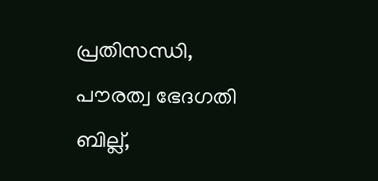പ്രതിസന്ധി, പൗരത്വ ഭേദഗതി ബില്ല്,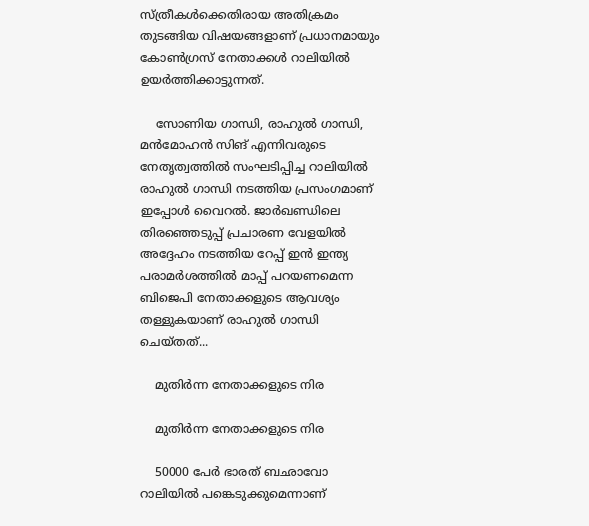സ്ത്രീകള്‍ക്കെതിരായ അതിക്രമം തുടങ്ങിയ വിഷയങ്ങളാണ് പ്രധാനമായും കോണ്‍ഗ്രസ് നേതാക്കള്‍ റാലിയില്‍ ഉയര്‍ത്തിക്കാട്ടുന്നത്.

    സോണിയ ഗാന്ധി, രാഹുല്‍ ഗാന്ധി, മന്‍മോഹന്‍ സിങ് എന്നിവരുടെ നേതൃത്വത്തില്‍ സംഘടിപ്പിച്ച റാലിയില്‍ രാഹുല്‍ ഗാന്ധി നടത്തിയ പ്രസംഗമാണ് ഇപ്പോള്‍ വൈറല്‍. ജാര്‍ഖണ്ഡിലെ തിരഞ്ഞെടുപ്പ് പ്രചാരണ വേളയില്‍ അദ്ദേഹം നടത്തിയ റേപ്പ് ഇന്‍ ഇന്ത്യ പരാമര്‍ശത്തില്‍ മാപ്പ് പറയണമെന്ന ബിജെപി നേതാക്കളുടെ ആവശ്യം തള്ളുകയാണ് രാഹുല്‍ ഗാന്ധി ചെയ്തത്...

    മുതിര്‍ന്ന നേതാക്കളുടെ നിര

    മുതിര്‍ന്ന നേതാക്കളുടെ നിര

    50000 പേര്‍ ഭാരത് ബഛാവോ റാലിയില്‍ പങ്കെടുക്കുമെന്നാണ്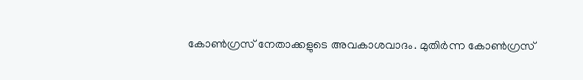കോണ്‍ഗ്രസ് നേതാക്കളുടെ അവകാശവാദം. മുതിര്‍ന്ന കോണ്‍ഗ്രസ്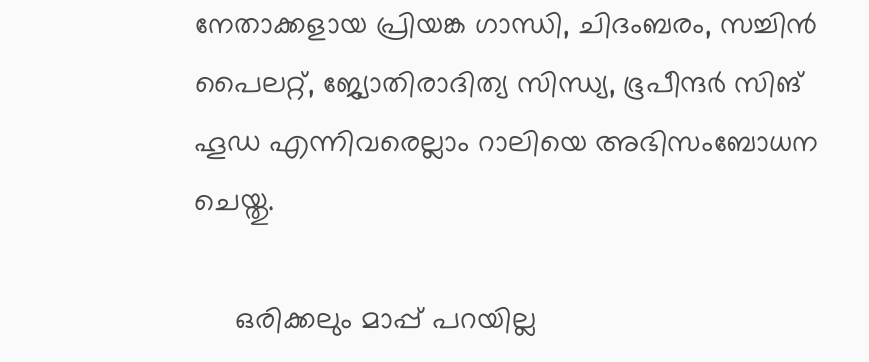നേതാക്കളായ പ്രിയങ്ക ഗാന്ധി, ചിദംബരം, സച്ചിന്‍ പൈലറ്റ്, ജ്യോതിരാദിത്യ സിന്ധ്യ, ഭൂപീന്ദര്‍ സിങ് ഹൂഡ എന്നിവരെല്ലാം റാലിയെ അഭിസംബോധന ചെയ്തു.

     ഒരിക്കലും മാപ്പ് പറയില്ല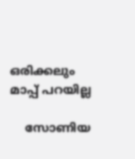ഒരിക്കലും മാപ്പ് പറയില്ല

    സോണിയ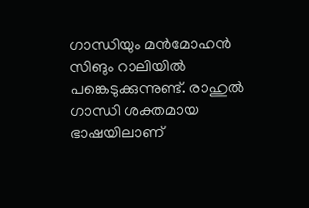ഗാന്ധിയും മന്‍മോഹന്‍ സിങും റാലിയില്‍ പങ്കെടുക്കുന്നുണ്ട്. രാഹുല്‍ ഗാന്ധി ശക്തമായ ഭാഷയിലാണ്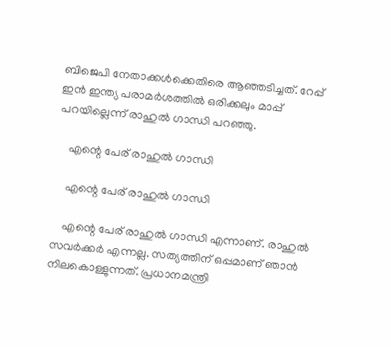ബിജെപി നേതാക്കള്‍ക്കെതിരെ ആഞ്ഞടിച്ചത്. റേപ്പ് ഇന്‍ ഇന്ത്യ പരാമര്‍ശത്തില്‍ ഒരിക്കലും മാപ്പ് പറയില്ലെന്ന് രാഹുല്‍ ഗാന്ധി പറഞ്ഞു.

    എന്റെ പേര് രാഹുല്‍ ഗാന്ധി

    എന്റെ പേര് രാഹുല്‍ ഗാന്ധി

    എന്റെ പേര് രാഹുല്‍ ഗാന്ധി എന്നാണ്. രാഹുല്‍ സവര്‍ക്കര്‍ എന്നല്ല. സത്യത്തിന് ഒപ്പമാണ് ഞാന്‍ നിലകൊള്ളുന്നത്. പ്രധാനമന്ത്രി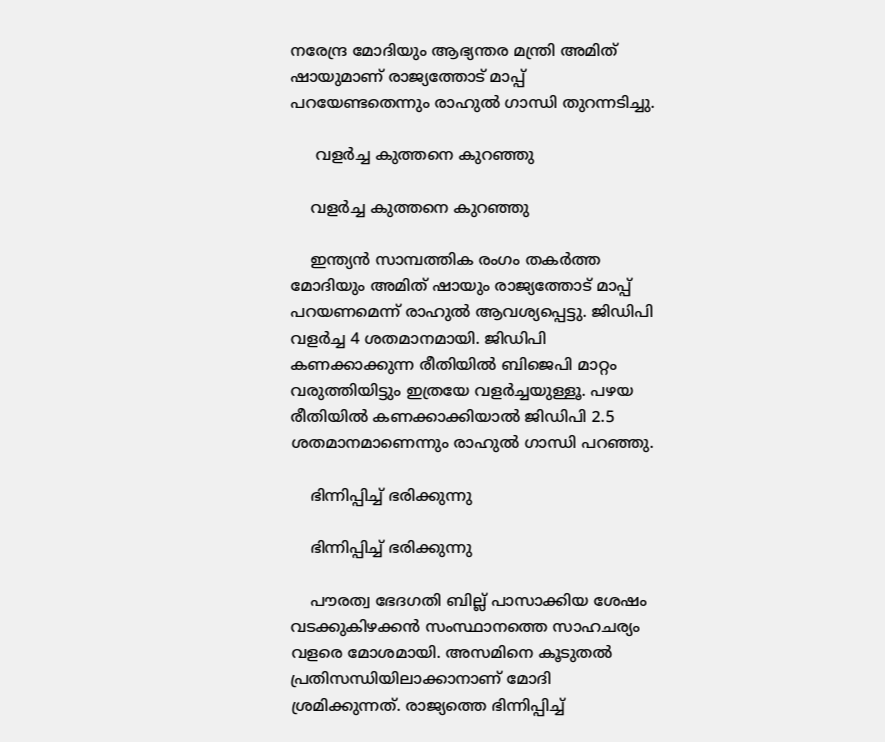നരേന്ദ്ര മോദിയും ആഭ്യന്തര മന്ത്രി അമിത് ഷായുമാണ് രാജ്യത്തോട് മാപ്പ് പറയേണ്ടതെന്നും രാഹുല്‍ ഗാന്ധി തുറന്നടിച്ചു.

     വളര്‍ച്ച കുത്തനെ കുറഞ്ഞു

    വളര്‍ച്ച കുത്തനെ കുറഞ്ഞു

    ഇന്ത്യന്‍ സാമ്പത്തിക രംഗം തകര്‍ത്ത മോദിയും അമിത് ഷായും രാജ്യത്തോട് മാപ്പ് പറയണമെന്ന് രാഹുല്‍ ആവശ്യപ്പെട്ടു. ജിഡിപി വളര്‍ച്ച 4 ശതമാനമായി. ജിഡിപി കണക്കാക്കുന്ന രീതിയില്‍ ബിജെപി മാറ്റം വരുത്തിയിട്ടും ഇത്രയേ വളര്‍ച്ചയുള്ളൂ. പഴയ രീതിയില്‍ കണക്കാക്കിയാല്‍ ജിഡിപി 2.5 ശതമാനമാണെന്നും രാഹുല്‍ ഗാന്ധി പറഞ്ഞു.

    ഭിന്നിപ്പിച്ച് ഭരിക്കുന്നു

    ഭിന്നിപ്പിച്ച് ഭരിക്കുന്നു

    പൗരത്വ ഭേദഗതി ബില്ല് പാസാക്കിയ ശേഷം വടക്കുകിഴക്കന്‍ സംസ്ഥാനത്തെ സാഹചര്യം വളരെ മോശമായി. അസമിനെ കൂടുതല്‍ പ്രതിസന്ധിയിലാക്കാനാണ് മോദി ശ്രമിക്കുന്നത്. രാജ്യത്തെ ഭിന്നിപ്പിച്ച്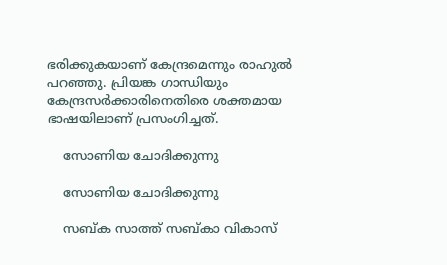ഭരിക്കുകയാണ് കേന്ദ്രമെന്നും രാഹുല്‍ പറഞ്ഞു. പ്രിയങ്ക ഗാന്ധിയും കേന്ദ്രസര്‍ക്കാരിനെതിരെ ശക്തമായ ഭാഷയിലാണ് പ്രസംഗിച്ചത്.

    സോണിയ ചോദിക്കുന്നു

    സോണിയ ചോദിക്കുന്നു

    സബ്ക സാത്ത് സബ്കാ വികാസ്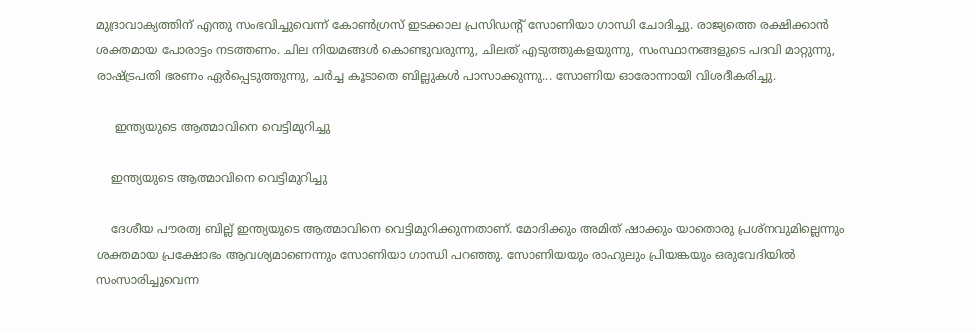മുദ്രാവാക്യത്തിന് എന്തു സംഭവിച്ചുവെന്ന് കോണ്‍ഗ്രസ് ഇടക്കാല പ്രസിഡന്റ് സോണിയാ ഗാന്ധി ചോദിച്ചു. രാജ്യത്തെ രക്ഷിക്കാന്‍ ശക്തമായ പോരാട്ടം നടത്തണം. ചില നിയമങ്ങള്‍ കൊണ്ടുവരുന്നു, ചിലത് എടുത്തുകളയുന്നു, സംസ്ഥാനങ്ങളുടെ പദവി മാറ്റുന്നു, രാഷ്ട്രപതി ഭരണം ഏര്‍പ്പെടുത്തുന്നു, ചര്‍ച്ച കൂടാതെ ബില്ലുകള്‍ പാസാക്കുന്നു... സോണിയ ഓരോന്നായി വിശദീകരിച്ചു.

     ഇന്ത്യയുടെ ആത്മാവിനെ വെട്ടിമുറിച്ചു

    ഇന്ത്യയുടെ ആത്മാവിനെ വെട്ടിമുറിച്ചു

    ദേശീയ പൗരത്വ ബില്ല് ഇന്ത്യയുടെ ആത്മാവിനെ വെട്ടിമുറിക്കുന്നതാണ്. മോദിക്കും അമിത് ഷാക്കും യാതൊരു പ്രശ്‌നവുമില്ലെന്നും ശക്തമായ പ്രക്ഷോഭം ആവശ്യമാണെന്നും സോണിയാ ഗാന്ധി പറഞ്ഞു. സോണിയയും രാഹുലും പ്രിയങ്കയും ഒരുവേദിയില്‍ സംസാരിച്ചുവെന്ന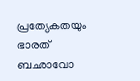പ്രത്യേകതയും ഭാരത് ബഛാവോ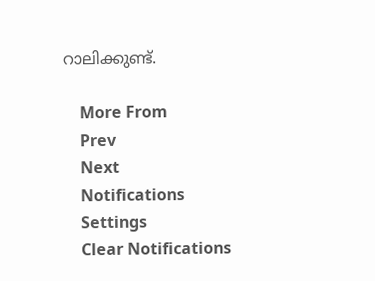റാലിക്കുണ്ട്.

    More From
    Prev
    Next
    Notifications
    Settings
    Clear Notifications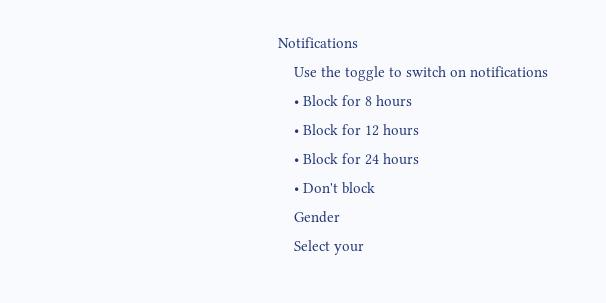Notifications
    Use the toggle to switch on notifications
    • Block for 8 hours
    • Block for 12 hours
    • Block for 24 hours
    • Don't block
    Gender
    Select your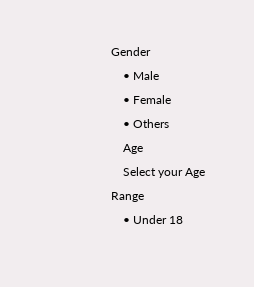Gender
    • Male
    • Female
    • Others
    Age
    Select your Age Range
    • Under 18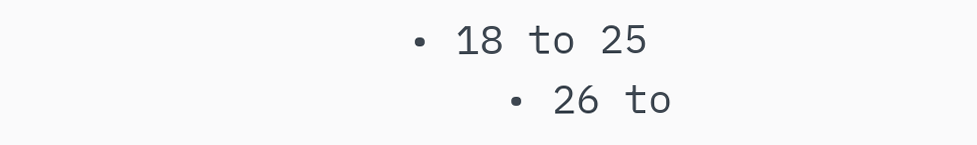• 18 to 25
    • 26 to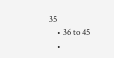35
    • 36 to 45
    •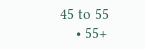45 to 55
    • 55+